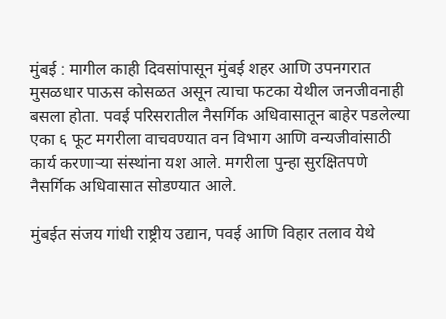मुंबई : मागील काही दिवसांपासून मुंबई शहर आणि उपनगरात मुसळधार पाऊस कोसळत असून त्याचा फटका येथील जनजीवनाही बसला होता. पवई परिसरातील नैसर्गिक अधिवासातून बाहेर पडलेल्या एका ६ फूट मगरीला वाचवण्यात वन विभाग आणि वन्यजीवांसाठी कार्य करणाऱ्या संस्थांना यश आले. मगरीला पुन्हा सुरक्षितपणे नैसर्गिक अधिवासात सोडण्यात आले.

मुंबईत संजय गांधी राष्ट्रीय उद्यान, पवई आणि विहार तलाव येथे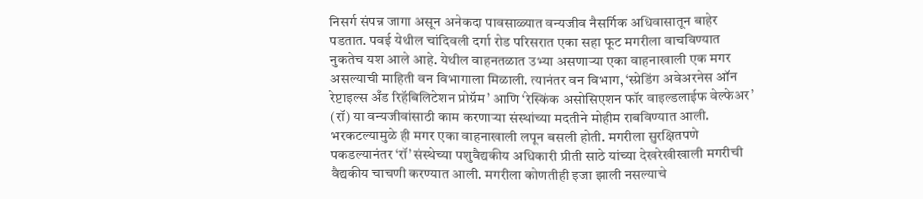निसर्ग संपन्न जागा असून अनेकदा पावसाळ्यात वन्यजीव नैसर्गिक अधिवासातून बाहेर पडतात. पवई येथील चांदिवली दर्गा रोड परिसरात एका सहा फूट मगरीला वाचविण्यात नुकतेच यश आले आहे. येथील वाहनतळात उभ्या असणाऱ्या एका वाहनाखाली एक मगर असल्याची माहिती वन विभागाला मिळाली. त्यानंतर वन विभाग, ‘स्प्रेडिंग अवेअरनेस ऑन रेप्टाइल्स अँड रिहॅबिलिटेशन प्रोग्रॅम’ आणि ‘रेस्किंक असोसिएशन फॉर वाइल्डलाईफ वेल्फेअर’ (रॉ) या वन्यजीवांसाठी काम करणाऱ्या संस्थांच्या मदतीने मोहीम राबविण्यात आली. भरकटल्यामुळे ही मगर एका वाहनाखाली लपून बसली होती. मगरीला सुरक्षितपणे पकडल्यानंतर ‘रॉ’ संस्थेच्या पशुवैद्यकीय अधिकारी प्रीती साठे यांच्या देखरेखीखाली मगरीची वैद्यकीय चाचणी करण्यात आली. मगरीला कोणतीही इजा झाली नसल्याचे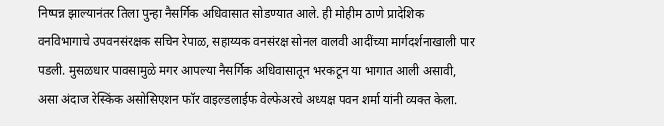निष्पन्न झाल्यानंतर तिला पुन्हा नैसर्गिक अधिवासात सोडण्यात आले. ही मोहीम ठाणे प्रादेशिक वनविभागाचे उपवनसंरक्षक सचिन रेपाळ, सहाय्यक वनसंरक्ष सोनल वालवी आदींच्या मार्गदर्शनाखाली पार पडली. मुसळधार पावसामुळे मगर आपल्या नैसर्गिक अधिवासातून भरकटून या भागात आली असावी, असा अंदाज रेस्किंक असोसिएशन फॉर वाइल्डलाईफ वेल्फेअरचे अध्यक्ष पवन शर्मा यांनी व्यक्त केला.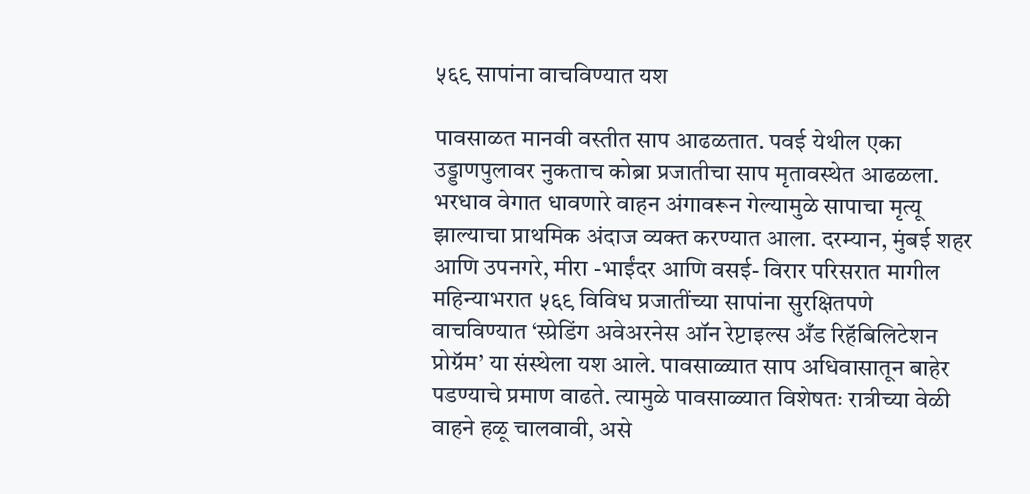५६९ सापांना वाचविण्यात यश

पावसाळत मानवी वस्तीत साप आढळतात. पवई येथील एका उड्डाणपुलावर नुकताच कोब्रा प्रजातीचा साप मृतावस्थेत आढळला. भरधाव वेगात धावणारे वाहन अंगावरून गेल्यामुळे सापाचा मृत्यू झाल्याचा प्राथमिक अंदाज व्यक्त करण्यात आला. दरम्यान, मुंबई शहर आणि उपनगरे, मीरा -भाईंदर आणि वसई- विरार परिसरात मागील महिन्याभरात ५६९ विविध प्रजातींच्या सापांना सुरक्षितपणे वाचविण्यात ‘स्प्रेडिंग अवेअरनेस ऑन रेप्टाइल्स अँड रिहॅबिलिटेशन प्रोग्रॅम’ या संस्थेला यश आले. पावसाळ्यात साप अधिवासातून बाहेर पडण्याचे प्रमाण वाढते. त्यामुळे पावसाळ्यात विशेषतः रात्रीच्या वेळी वाहने हळू चालवावी, असे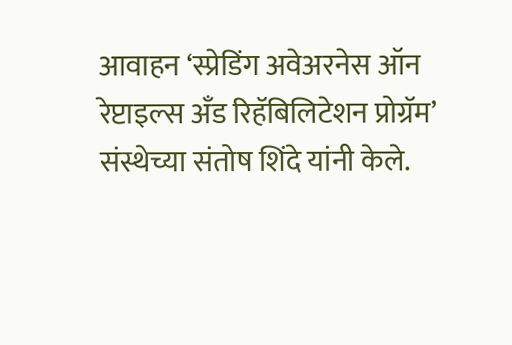आवाहन ‘स्प्रेडिंग अवेअरनेस ऑन रेप्टाइल्स अँड रिहॅबिलिटेशन प्रोग्रॅम’ संस्थेच्या संतोष शिंदे यांनी केले.